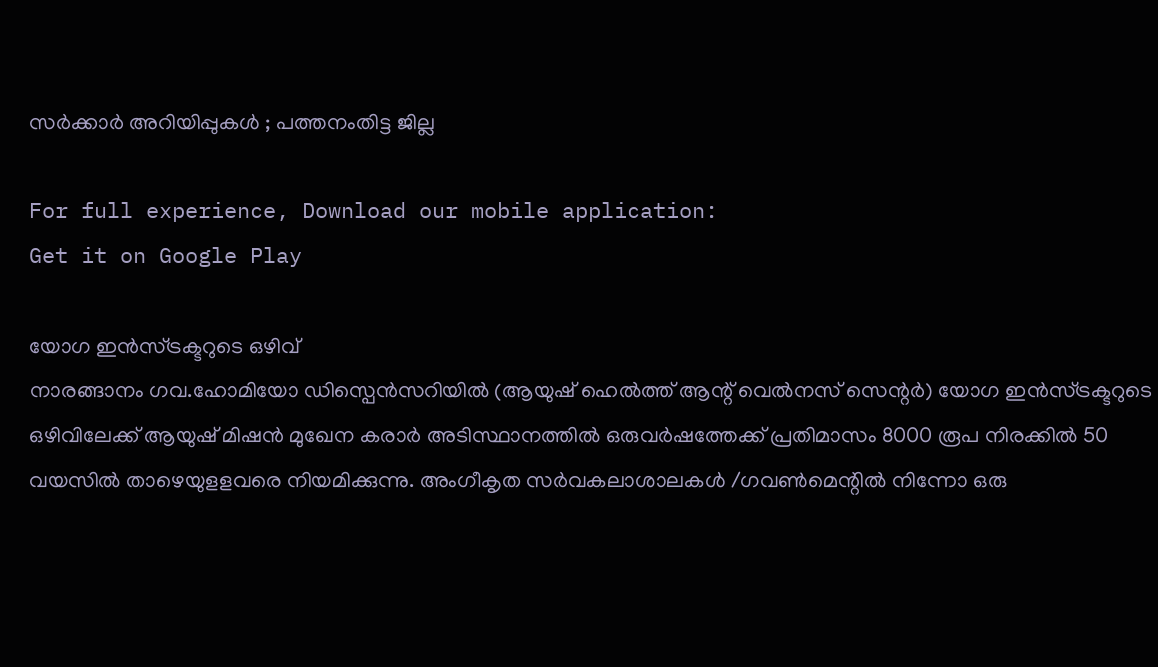സർക്കാർ അറിയിപ്പുകൾ ; പത്തനംതിട്ട ജില്ല

For full experience, Download our mobile application:
Get it on Google Play

യോഗ ഇന്‍സ്ട്രക്ടറുടെ ഒഴിവ്
നാരങ്ങാനം ഗവ.ഹോമിയോ ഡിസ്പെന്‍സറിയില്‍ (ആയുഷ് ഹെല്‍ത്ത് ആന്റ് വെല്‍നസ് സെന്റര്‍) യോഗ ഇന്‍സ്ട്രക്ടറുടെ ഒഴിവിലേക്ക് ആയുഷ് മിഷന്‍ മുഖേന കരാര്‍ അടിസ്ഥാനത്തില്‍ ഒരുവര്‍ഷത്തേക്ക് പ്രതിമാസം 8000 രൂപ നിരക്കില്‍ 50 വയസില്‍ താഴെയുളളവരെ നിയമിക്കുന്നു. അംഗീകൃത സര്‍വകലാശാലകള്‍ /ഗവണ്‍മെന്റില്‍ നിന്നോ ഒരു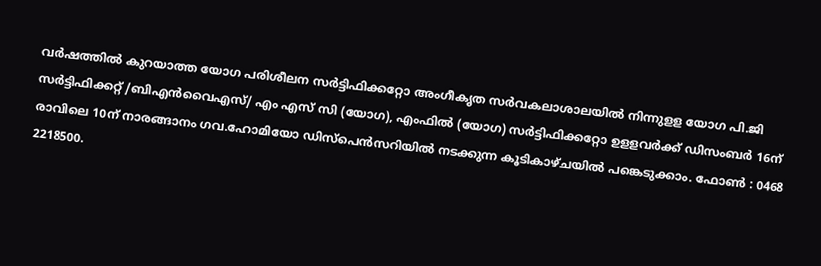വര്‍ഷത്തില്‍ കുറയാത്ത യോഗ പരിശീലന സര്‍ട്ടിഫിക്കറ്റോ അംഗീകൃത സര്‍വകലാശാലയില്‍ നിന്നുളള യോഗ പി.ജി സര്‍ട്ടിഫിക്കറ്റ് /ബിഎന്‍വൈഎസ്/ എം എസ് സി (യോഗ), എംഫില്‍ (യോഗ) സര്‍ട്ടിഫിക്കറ്റോ ഉളളവര്‍ക്ക് ഡിസംബര്‍ 16ന് രാവിലെ 10ന് നാരങ്ങാനം ഗവ.ഹോമിയോ ഡിസ്പെന്‍സറിയില്‍ നടക്കുന്ന കൂടികാഴ്ചയില്‍ പങ്കെടുക്കാം. ഫോണ്‍ : 0468 2218500.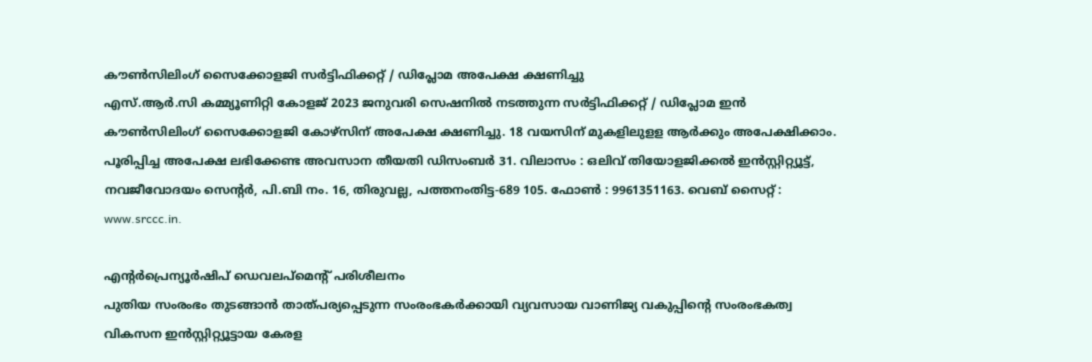കൗണ്‍സിലിംഗ് സൈക്കോളജി സര്‍ട്ടിഫിക്കറ്റ് / ഡിപ്ലോമ അപേക്ഷ ക്ഷണിച്ചു
എസ്.ആര്‍.സി കമ്മ്യൂണിറ്റി കോളജ് 2023 ജനുവരി സെഷനില്‍ നടത്തുന്ന സര്‍ട്ടിഫിക്കറ്റ് / ഡിപ്ലോമ ഇന്‍ കൗണ്‍സിലിംഗ് സൈക്കോളജി കോഴ്സിന് അപേക്ഷ ക്ഷണിച്ചു. 18 വയസിന് മുകളിലുളള ആര്‍ക്കും അപേക്ഷിക്കാം. പൂരിപ്പിച്ച അപേക്ഷ ലഭിക്കേണ്ട അവസാന തീയതി ഡിസംബര്‍ 31. വിലാസം : ഒലിവ് തിയോളജിക്കല്‍ ഇന്‍സ്റ്റിറ്റ്യൂട്ട്, നവജീവോദയം സെന്റര്‍, പി.ബി നം. 16, തിരുവല്ല, പത്തനംതിട്ട-689 105. ഫോണ്‍ : 9961351163. വെബ് സൈറ്റ് : www.srccc.in.

എന്റര്‍പ്രെന്യൂര്‍ഷിപ് ഡെവലപ്‌മെന്റ് പരിശീലനം
പുതിയ സംരംഭം തുടങ്ങാന്‍ താത്പര്യപ്പെടുന്ന സംരംഭകര്‍ക്കായി വ്യവസായ വാണിജ്യ വകുപ്പിന്റെ സംരംഭകത്വ വികസന ഇന്‍സ്റ്റിറ്റ്യൂട്ടായ കേരള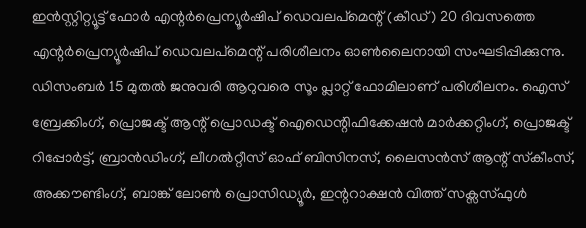ഇന്‍സ്റ്റിറ്റ്യൂട്ട് ഫോര്‍ എന്റര്‍പ്രെന്യൂര്‍ഷിപ് ഡെവലപ്‌മെന്റ് (കീഡ്) 20 ദിവസത്തെ എന്റര്‍പ്രെന്യൂര്‍ഷിപ് ഡെവലപ്‌മെന്റ് പരിശീലനം ഓണ്‍ലൈനായി സംഘടിപ്പിക്കുന്നു. ഡിസംബര്‍ 15 മുതല്‍ ജനുവരി ആറുവരെ സൂം പ്ലാറ്റ് ഫോമിലാണ് പരിശീലനം. ഐസ് ബ്രേക്കിംഗ്, പ്രൊജക്ട് ആന്റ് പ്രൊഡക്ട് ഐഡെന്റിഫിക്കേഷന്‍ മാര്‍ക്കറ്റിംഗ്, പ്രൊജക്ട് റിപ്പോര്‍ട്ട്, ബ്രാന്‍ഡിംഗ്, ലീഗല്‍റ്റീസ് ഓഫ് ബിസിനസ്, ലൈസന്‍സ് ആന്റ് സ്‌കീംസ്, അക്കൗണ്ടിംഗ്, ബാങ്ക് ലോണ്‍ പ്രൊസിഡ്യൂര്‍, ഇന്ററാക്ഷന്‍ വിത്ത് സക്സസ്ഫുള്‍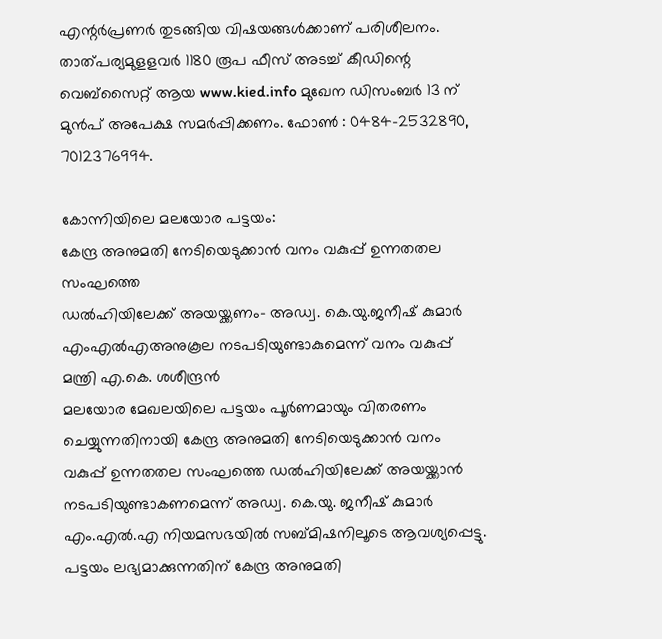എന്റര്‍പ്രണര്‍ തുടങ്ങിയ വിഷയങ്ങള്‍ക്കാണ് പരിശീലനം. താത്പര്യമുളളവര്‍ 1180 രൂപ ഫീസ് അടച്ച് കീഡിന്റെ വെബ്‌സൈറ്റ് ആയ www.kied.info മുഖേന ഡിസംബര്‍ 13 ന് മുന്‍പ് അപേക്ഷ സമര്‍പ്പിക്കണം. ഫോണ്‍ : 0484-2532890, 7012376994.

കോന്നിയിലെ മലയോര പട്ടയം:
കേന്ദ്ര അനുമതി നേടിയെടുക്കാന്‍ വനം വകുപ്പ് ഉന്നതതല സംഘത്തെ
ഡല്‍ഹിയിലേക്ക് അയയ്ക്കണം- അഡ്വ. കെ.യു.ജനീഷ് കുമാര്‍ എംഎല്‍എഅനുകൂല നടപടിയുണ്ടാകുമെന്ന് വനം വകുപ്പ് മന്ത്രി എ.കെ. ശശീന്ദ്രന്‍
മലയോര മേഖലയിലെ പട്ടയം പൂര്‍ണമായും വിതരണം ചെയ്യുന്നതിനായി കേന്ദ്ര അനുമതി നേടിയെടുക്കാന്‍ വനം വകുപ്പ് ഉന്നതതല സംഘത്തെ ഡല്‍ഹിയിലേക്ക് അയയ്ക്കാന്‍ നടപടിയുണ്ടാകണമെന്ന് അഡ്വ. കെ.യു. ജനീഷ് കുമാര്‍ എം.എല്‍.എ നിയമസഭയില്‍ സബ്മിഷനിലൂടെ ആവശ്യപ്പെട്ടു. പട്ടയം ലഭ്യമാക്കുന്നതിന് കേന്ദ്ര അനുമതി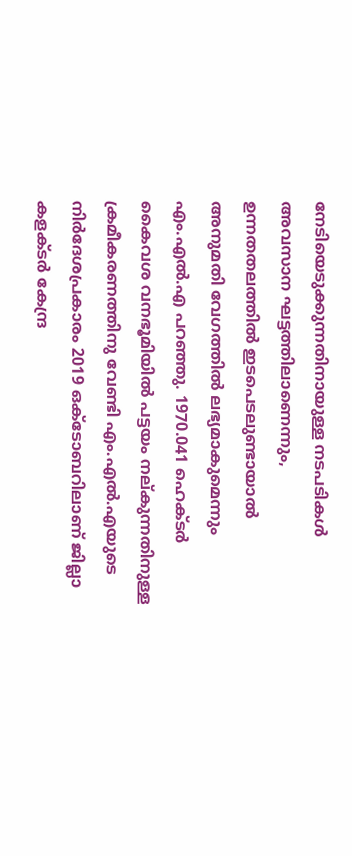നേടിയെടുക്കുന്നതിനായുള്ള നടപടികള്‍ അവസാന ഘട്ടത്തിലാണെന്നും, ഉന്നതതലത്തില്‍ ഇടപെടലുണ്ടായാല്‍ അനുമതി വേഗത്തില്‍ ലഭ്യമാകുമെന്നും എം.എല്‍.എ പറഞ്ഞു. 1970.041 ഹെക്ടര്‍ കൈവശ വനഭൂമിയില്‍ പട്ടയം നല്കുന്നതിനുള്ള ക്രമീകരണത്തിനു വേണ്ടി എം.എല്‍.എയുടെ നിര്‍ദേശപ്രകാരം 2019 ഒക്ടോബറിലാണ് ജില്ലാ കളക്ടര്‍ കേന്ദ്ര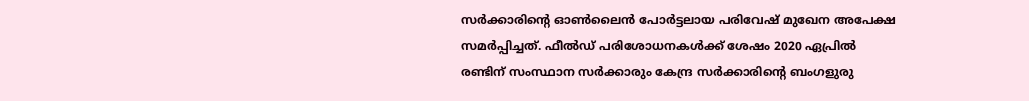സര്‍ക്കാരിന്റെ ഓണ്‍ലൈന്‍ പോര്‍ട്ടലായ പരിവേഷ് മുഖേന അപേക്ഷ സമര്‍പ്പിച്ചത്. ഫീല്‍ഡ് പരിശോധനകള്‍ക്ക് ശേഷം 2020 ഏപ്രില്‍ രണ്ടിന് സംസ്ഥാന സര്‍ക്കാരും കേന്ദ്ര സര്‍ക്കാരിന്റെ ബംഗളുരു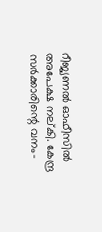റീജ്യണല്‍ ഓഫീസില്‍ അപേക്ഷ നല്കി. കേന്ദ്ര സര്‍ക്കാരിന്റെ വനം-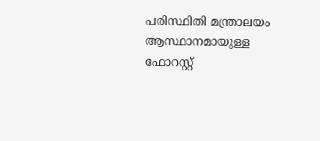പരിസ്ഥിതി മന്ത്രാലയം ആസ്ഥാനമായുള്ള ഫോറസ്റ്റ്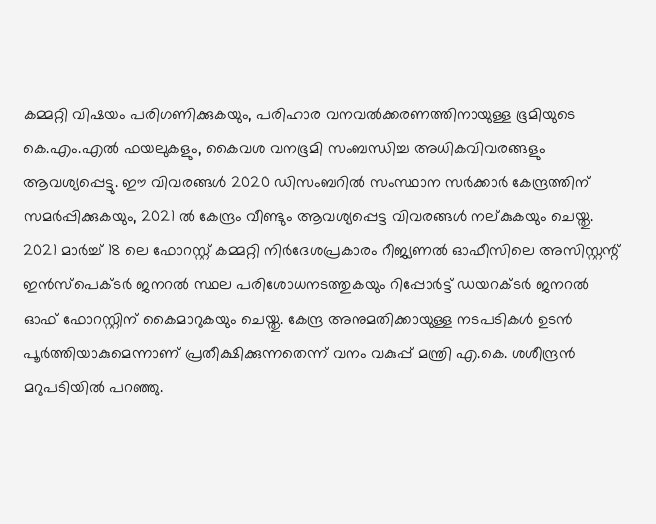കമ്മറ്റി വിഷയം പരിഗണിക്കുകയും, പരിഹാര വനവല്‍ക്കരണത്തിനായുള്ള ഭൂമിയുടെ കെ.എം.എല്‍ ഫയലുകളും, കൈവശ വനഭൂമി സംബന്ധിച്ച അധികവിവരങ്ങളും ആവശ്യപ്പെട്ടു. ഈ വിവരങ്ങള്‍ 2020 ഡിസംബറില്‍ സംസ്ഥാന സര്‍ക്കാര്‍ കേന്ദ്രത്തിന് സമര്‍പ്പിക്കുകയും, 2021 ല്‍ കേന്ദ്രം വീണ്ടും ആവശ്യപ്പെട്ട വിവരങ്ങള്‍ നല്കുകയും ചെയ്തു. 2021 മാര്‍ച്ച് 18 ലെ ഫോറസ്റ്റ് കമ്മറ്റി നിര്‍ദേശപ്രകാരം റീജ്യണല്‍ ഓഫീസിലെ അസിസ്റ്റന്റ് ഇന്‍സ്‌പെക്ടര്‍ ജനറല്‍ സ്ഥല പരിശോധനടത്തുകയും റിപ്പോര്‍ട്ട് ഡയറക്ടര്‍ ജനറല്‍ ഓഫ് ഫോറസ്റ്റിന് കൈമാറുകയും ചെയ്തു. കേന്ദ്ര അനുമതിക്കായുള്ള നടപടികള്‍ ഉടന്‍ പൂര്‍ത്തിയാകുമെന്നാണ് പ്രതീക്ഷിക്കുന്നതെന്ന് വനം വകുപ്പ് മന്ത്രി എ.കെ. ശശീന്ദ്രന്‍ മറുപടിയില്‍ പറഞ്ഞു.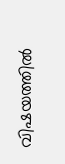വിഷയത്തില്‍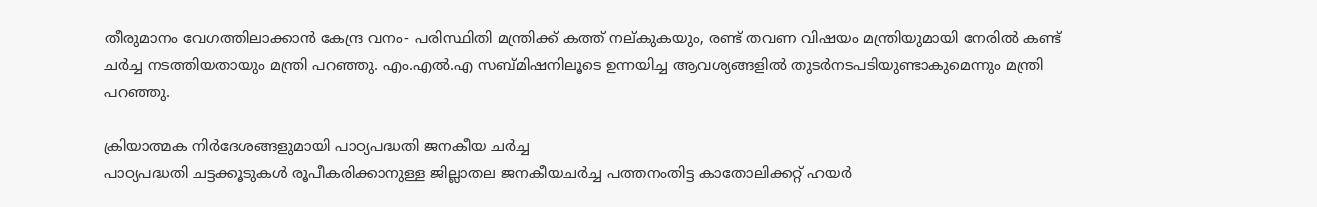തീരുമാനം വേഗത്തിലാക്കാന്‍ കേന്ദ്ര വനം- പരിസ്ഥിതി മന്ത്രിക്ക് കത്ത് നല്കുകയും, രണ്ട് തവണ വിഷയം മന്ത്രിയുമായി നേരില്‍ കണ്ട് ചര്‍ച്ച നടത്തിയതായും മന്ത്രി പറഞ്ഞു. എം.എല്‍.എ സബ്മിഷനിലൂടെ ഉന്നയിച്ച ആവശ്യങ്ങളില്‍ തുടര്‍നടപടിയുണ്ടാകുമെന്നും മന്ത്രി പറഞ്ഞു.

ക്രിയാത്മക നിര്‍ദേശങ്ങളുമായി പാഠ്യപദ്ധതി ജനകീയ ചര്‍ച്ച
പാഠ്യപദ്ധതി ചട്ടക്കൂടുകള്‍ രൂപീകരിക്കാനുള്ള ജില്ലാതല ജനകീയചര്‍ച്ച പത്തനംതിട്ട കാതോലിക്കറ്റ് ഹയര്‍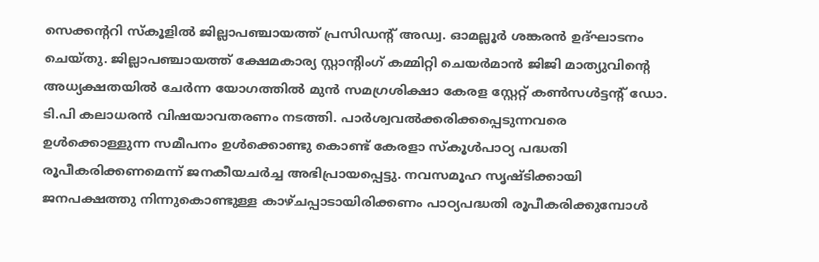സെക്കന്ററി സ്‌കൂളില്‍ ജില്ലാപഞ്ചായത്ത് പ്രസിഡന്റ് അഡ്വ. ഓമല്ലൂര്‍ ശങ്കരന്‍ ഉദ്ഘാടനം ചെയ്തു. ജില്ലാപഞ്ചായത്ത് ക്ഷേമകാര്യ സ്റ്റാന്റിംഗ് കമ്മിറ്റി ചെയര്‍മാന്‍ ജിജി മാത്യുവിന്റെ അധ്യക്ഷതയില്‍ ചേര്‍ന്ന യോഗത്തില്‍ മുന്‍ സമഗ്രശിക്ഷാ കേരള സ്റ്റേറ്റ് കണ്‍സള്‍ട്ടന്റ് ഡോ. ടി.പി കലാധരന്‍ വിഷയാവതരണം നടത്തി. പാര്‍ശ്വവല്‍ക്കരിക്കപ്പെടുന്നവരെ ഉള്‍ക്കൊള്ളുന്ന സമീപനം ഉള്‍ക്കൊണ്ടു കൊണ്ട് കേരളാ സ്‌കൂള്‍പാഠ്യ പദ്ധതി രൂപീകരിക്കണമെന്ന് ജനകീയചര്‍ച്ച അഭിപ്രായപ്പെട്ടു. നവസമൂഹ സൃഷ്ടിക്കായി ജനപക്ഷത്തു നിന്നുകൊണ്ടുള്ള കാഴ്ചപ്പാടായിരിക്കണം പാഠ്യപദ്ധതി രൂപീകരിക്കുമ്പോള്‍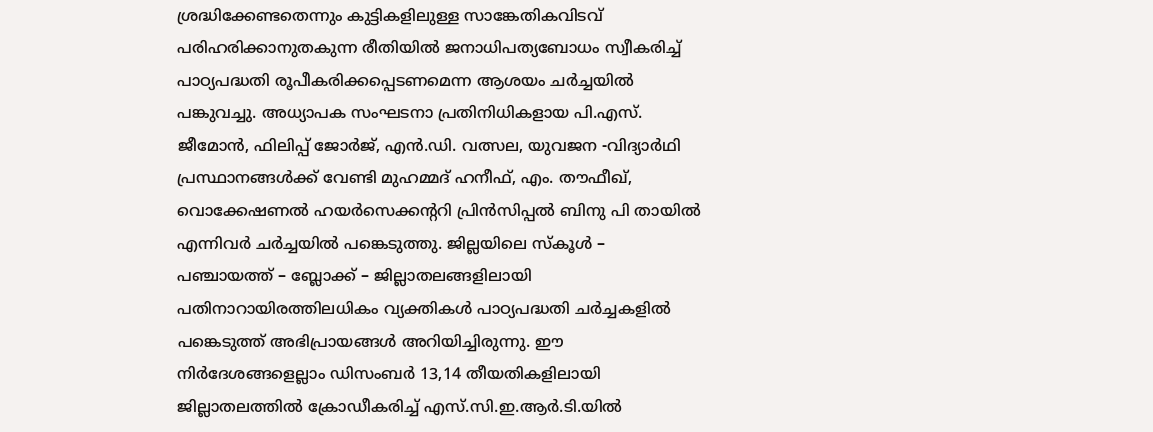ശ്രദ്ധിക്കേണ്ടതെന്നും കുട്ടികളിലുള്ള സാങ്കേതികവിടവ് പരിഹരിക്കാനുതകുന്ന രീതിയില്‍ ജനാധിപത്യബോധം സ്വീകരിച്ച് പാഠ്യപദ്ധതി രൂപീകരിക്കപ്പെടണമെന്ന ആശയം ചര്‍ച്ചയില്‍ പങ്കുവച്ചു. അധ്യാപക സംഘടനാ പ്രതിനിധികളായ പി.എസ്. ജീമോന്‍, ഫിലിപ്പ് ജോര്‍ജ്, എന്‍.ഡി. വത്സല, യുവജന -വിദ്യാര്‍ഥി പ്രസ്ഥാനങ്ങള്‍ക്ക് വേണ്ടി മുഹമ്മദ് ഹനീഫ്, എം. തൗഫീഖ്, വൊക്കേഷണല്‍ ഹയര്‍സെക്കന്ററി പ്രിന്‍സിപ്പല്‍ ബിനു പി തായില്‍ എന്നിവര്‍ ചര്‍ച്ചയില്‍ പങ്കെടുത്തു. ജില്ലയിലെ സ്‌കൂള്‍ – പഞ്ചായത്ത് – ബ്ലോക്ക് – ജില്ലാതലങ്ങളിലായി പതിനാറായിരത്തിലധികം വ്യക്തികള്‍ പാഠ്യപദ്ധതി ചര്‍ച്ചകളില്‍ പങ്കെടുത്ത് അഭിപ്രായങ്ങള്‍ അറിയിച്ചിരുന്നു. ഈ നിര്‍ദേശങ്ങളെല്ലാം ഡിസംബര്‍ 13,14 തീയതികളിലായി ജില്ലാതലത്തില്‍ ക്രോഡീകരിച്ച് എസ്.സി.ഇ.ആര്‍.ടി.യില്‍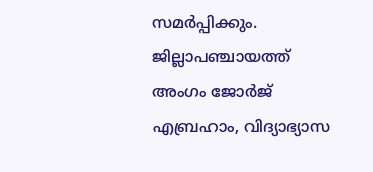സമര്‍പ്പിക്കും.
ജില്ലാപഞ്ചായത്ത് അംഗം ജോര്‍ജ് എബ്രഹാം, വിദ്യാഭ്യാസ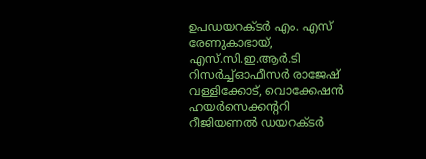ഉപഡയറക്ടര്‍ എം. എസ് രേണുകാഭായ്, എസ്.സി.ഇ.ആര്‍.ടി റിസര്‍ച്ച്ഓഫീസര്‍ രാജേഷ് വള്ളിക്കോട്, വൊക്കേഷന്‍ ഹയര്‍സെക്കന്ററി റീജിയണല്‍ ഡയറക്ടര്‍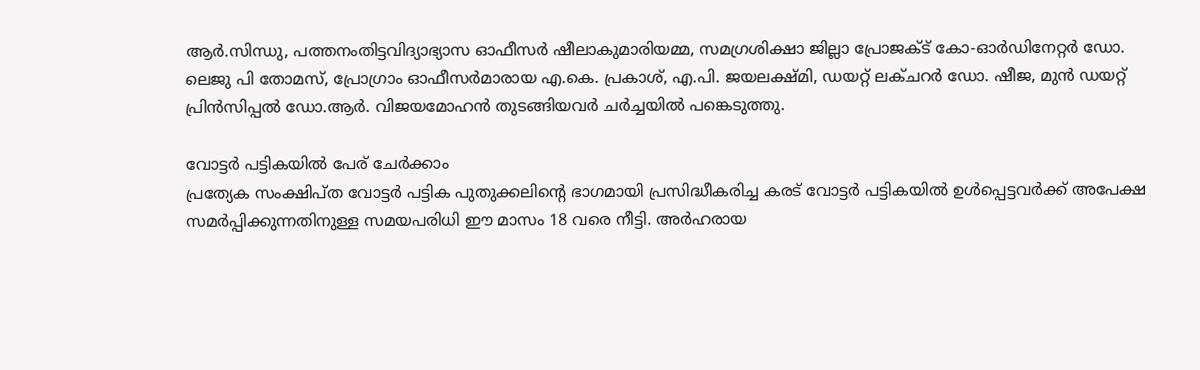ആര്‍.സിന്ധു, പത്തനംതിട്ടവിദ്യാഭ്യാസ ഓഫീസര്‍ ഷീലാകുമാരിയമ്മ, സമഗ്രശിക്ഷാ ജില്ലാ പ്രോജക്ട് കോ-ഓര്‍ഡിനേറ്റര്‍ ഡോ. ലെജു പി തോമസ്, പ്രോഗ്രാം ഓഫീസര്‍മാരായ എ.കെ. പ്രകാശ്, എ.പി. ജയലക്ഷ്മി, ഡയറ്റ് ലക്ചറര്‍ ഡോ. ഷീജ, മുന്‍ ഡയറ്റ് പ്രിന്‍സിപ്പല്‍ ഡോ.ആര്‍. വിജയമോഹന്‍ തുടങ്ങിയവര്‍ ചര്‍ച്ചയില്‍ പങ്കെടുത്തു.

വോട്ടര്‍ പട്ടികയില്‍ പേര് ചേര്‍ക്കാം
പ്രത്യേക സംക്ഷിപ്ത വോട്ടര്‍ പട്ടിക പുതുക്കലിന്റെ ഭാഗമായി പ്രസിദ്ധീകരിച്ച കരട് വോട്ടര്‍ പട്ടികയില്‍ ഉള്‍പ്പെട്ടവര്‍ക്ക് അപേക്ഷ സമര്‍പ്പിക്കുന്നതിനുള്ള സമയപരിധി ഈ മാസം 18 വരെ നീട്ടി. അര്‍ഹരായ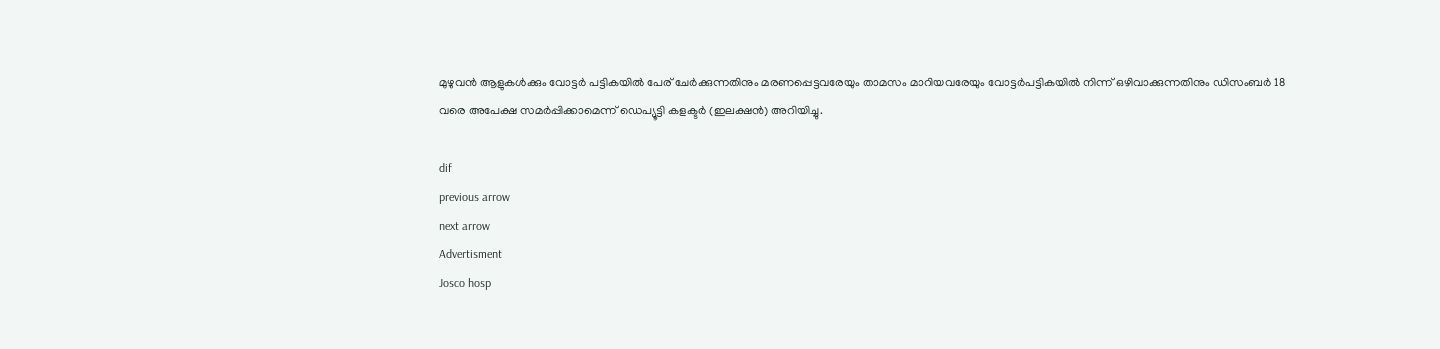മുഴുവന്‍ ആളുകള്‍ക്കും വോട്ടര്‍ പട്ടികയില്‍ പേര് ചേര്‍ക്കുന്നതിനും മരണപ്പെട്ടവരേയും താമസം മാറിയവരേയും വോട്ടര്‍പട്ടികയില്‍ നിന്ന് ഒഴിവാക്കുന്നതിനും ഡിസംബര്‍ 18 വരെ അപേക്ഷ സമര്‍പ്പിക്കാമെന്ന് ഡെപ്യൂട്ടി കളക്ടര്‍ (ഇലക്ഷന്‍) അറിയിച്ചു.

dif
previous arrow
next arrow
Advertisment
Josco hosp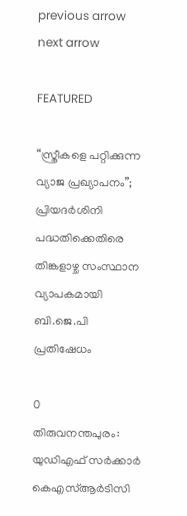previous arrow
next arrow

FEATURED

“സ്ത്രീകളെ പറ്റിക്കുന്ന വ്യാജ പ്രഖ്യാപനം”; പ്രിയദർശിനി പദ്ധതിക്കെതിരെ തിങ്കളാഴ്ച സംസ്ഥാന വ്യാപകമായി ബി.ജെ.പി പ്രതിഷേധം

0
തിരുവനന്തപുരം: യുഡിഎഫ് സർക്കാർ കെഎസ്ആർടിസി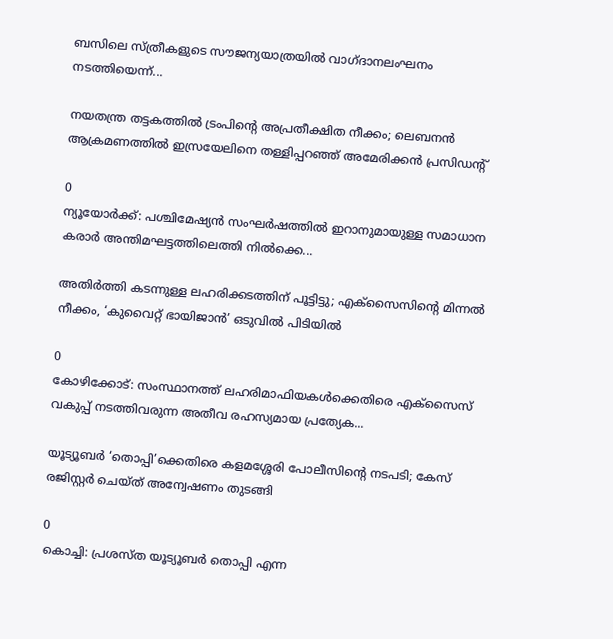ബസിലെ സ്ത്രീകളുടെ സൗജന്യയാത്രയിൽ വാഗ്ദാനലംഘനം നടത്തിയെന്ന്...

നയതന്ത്ര തട്ടകത്തിൽ ട്രംപിന്റെ അപ്രതീക്ഷിത നീക്കം; ലെബനൻ ആക്രമണത്തിൽ ഇസ്രയേലിനെ തള്ളിപ്പറഞ്ഞ് അമേരിക്കൻ പ്രസിഡന്റ്

0
ന്യൂയോർക്ക്: പശ്ചിമേഷ്യൻ സംഘർഷത്തിൽ ഇറാനുമായുള്ള സമാധാന കരാർ അന്തിമഘട്ടത്തിലെത്തി നിൽക്കെ...

അതിർത്തി കടന്നുള്ള ലഹരിക്കടത്തിന് പൂട്ടിട്ടു; എക്‌സൈസിന്റെ മിന്നൽ നീക്കം, ‘കുവൈറ്റ് ഭായിജാൻ’ ഒടുവിൽ പിടിയിൽ

0
കോഴിക്കോട്: സംസ്ഥാനത്ത് ലഹരിമാഫിയകൾക്കെതിരെ എക്‌സൈസ് വകുപ്പ് നടത്തിവരുന്ന അതീവ രഹസ്യമായ പ്രത്യേക...

യൂട്യൂബർ ‘തൊപ്പി’ക്കെതിരെ കളമശ്ശേരി പോലീസിന്റെ നടപടി; കേസ് രജിസ്റ്റർ ചെയ്ത് അന്വേഷണം തുടങ്ങി

0
കൊച്ചി: പ്രശസ്ത യൂട്യൂബര്‍ തൊപ്പി എന്ന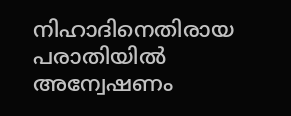നിഹാദിനെതിരായ പരാതിയില്‍ അന്വേഷണം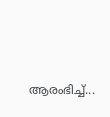ആരംഭിച്ച്...